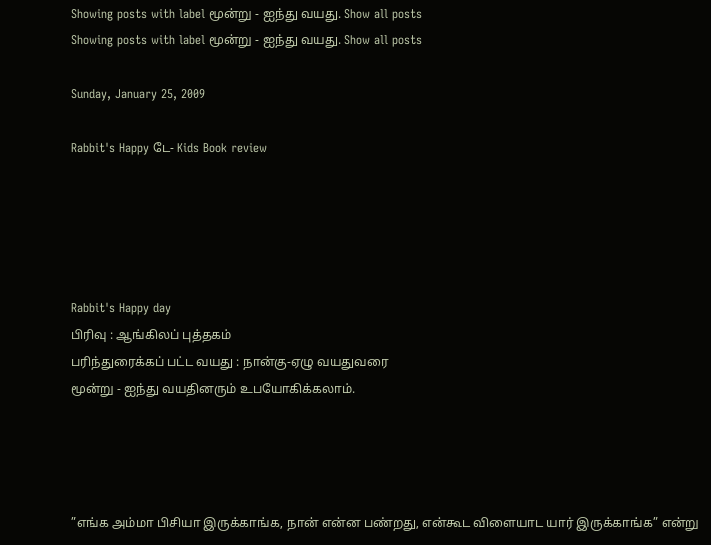Showing posts with label மூன்று - ஐந்து வயது. Show all posts
Showing posts with label மூன்று - ஐந்து வயது. Show all posts

Sunday, January 25, 2009

Rabbit's Happy டே- Kids Book review





Rabbit's Happy day
பிரிவு : ஆங்கிலப் புத்தகம்
பரிந்துரைக்கப் பட்ட வயது : நான்கு-ஏழு வயதுவரை
மூன்று - ஐந்து வயதினரும் உபயோகிக்கலாம்.




”எங்க அம்மா பிசியா இருக்காங்க, நான் என்ன பண்றது, என்கூட விளையாட யார் இருக்காங்க” என்று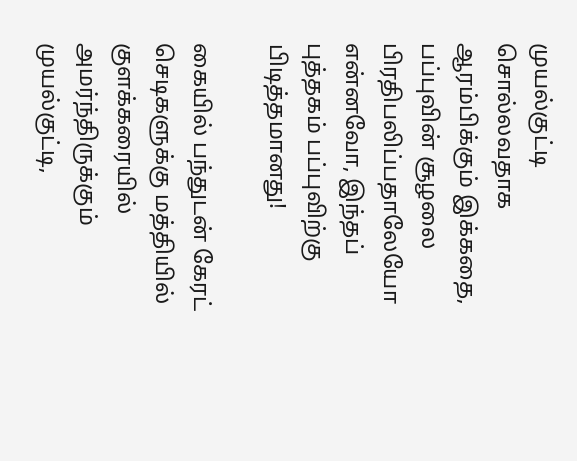முயல்குட்டி சொல்லவதாக ஆரம்பிக்கும் இக்கதை, பப்புவின் சூழலை பிரதிபலிப்பதாலேயோ என்னவோ, இந்தப் புத்தகம் பப்புவிற்கு பிடித்தமானது!

கையில் பந்துடன் கேரட் செடிகளுக்கு மத்தியில் குளக்கரையில் அமர்ந்திருக்கும் முயல்குட்டி,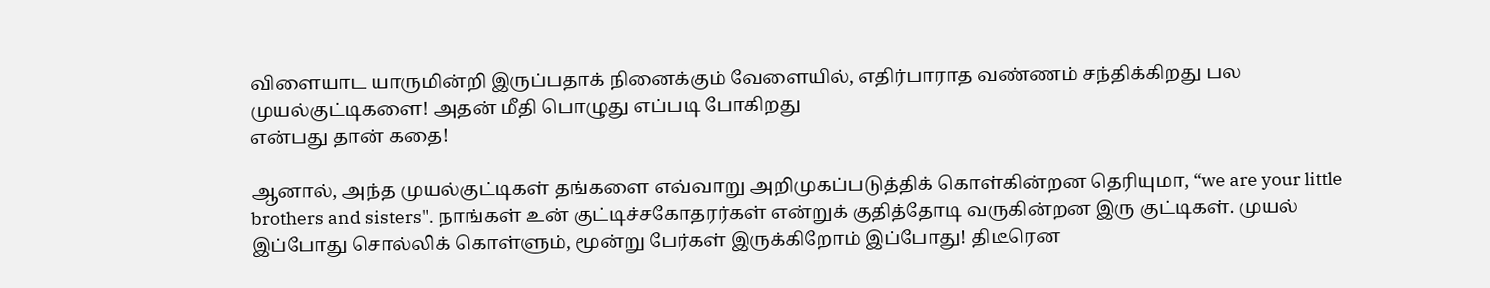விளையாட யாருமின்றி இருப்பதாக் நினைக்கும் வேளையில், எதிர்பாராத வண்ணம் சந்திக்கிறது பல முயல்குட்டிகளை! அதன் மீதி பொழுது எப்படி போகிறது
என்பது தான் கதை!

ஆனால், அந்த முயல்குட்டிகள் தங்களை எவ்வாறு அறிமுகப்படுத்திக் கொள்கின்றன தெரியுமா, “we are your little brothers and sisters". நாங்கள் உன் குட்டிச்சகோதரர்கள் என்றுக் குதித்தோடி வருகின்றன இரு குட்டிகள். முயல் இப்போது சொல்லிக் கொள்ளும், மூன்று பேர்கள் இருக்கிறோம் இப்போது! திடீரென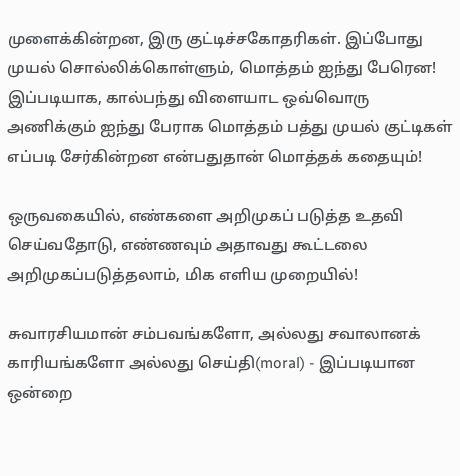முளைக்கின்றன, இரு குட்டிச்சகோதரிகள். இப்போது முயல் சொல்லிக்கொள்ளும், மொத்தம் ஐந்து பேரென! இப்படியாக, கால்பந்து விளையாட ஒவ்வொரு அணிக்கும் ஐந்து பேராக மொத்தம் பத்து முயல் குட்டிகள் எப்படி சேர்கின்றன என்பதுதான் மொத்தக் கதையும்!

ஒருவகையில், எண்களை அறிமுகப் படுத்த உதவி செய்வதோடு, எண்ணவும் அதாவது கூட்டலை அறிமுகப்படுத்தலாம், மிக எளிய முறையில்!

சுவாரசியமான் சம்பவங்களோ, அல்லது சவாலானக் காரியங்களோ அல்லது செய்தி(moral) - இப்படியான ஒன்றை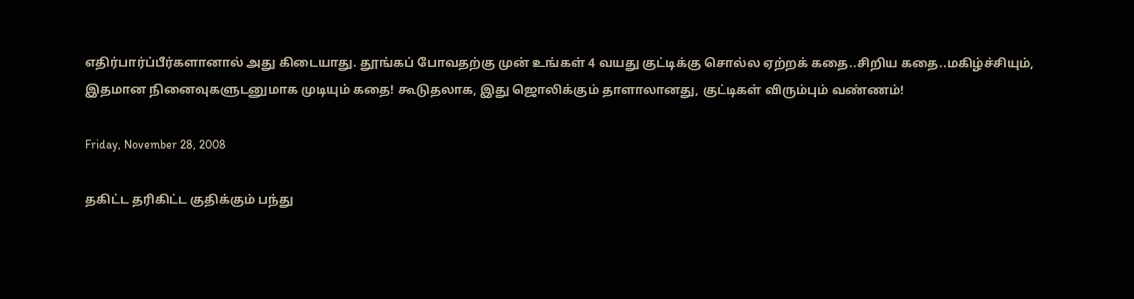எதிர்பார்ப்பீர்களானால் அது கிடையாது. தூங்கப் போவதற்கு முன் உங்கள் 4 வயது குட்டிக்கு சொல்ல ஏற்றக் கதை..சிறிய கதை..மகிழ்ச்சியும், இதமான நினைவுகளுடனுமாக முடியும் கதை! கூடுதலாக, இது ஜொலிக்கும் தாளாலானது, குட்டிகள் விரும்பும் வண்ணம்!

Friday, November 28, 2008

தகிட்ட தரிகிட்ட குதிக்கும் பந்து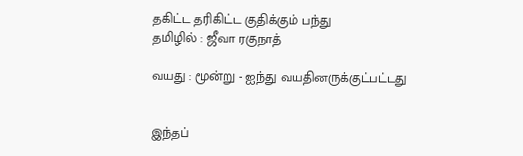தகிட்ட தரிகிட்ட குதிக்கும் பந்து
தமிழில் : ஜீவா ரகுநாத்

வயது : மூன்று - ஐந்து வயதினருக்குட்பட்டது


இந்தப்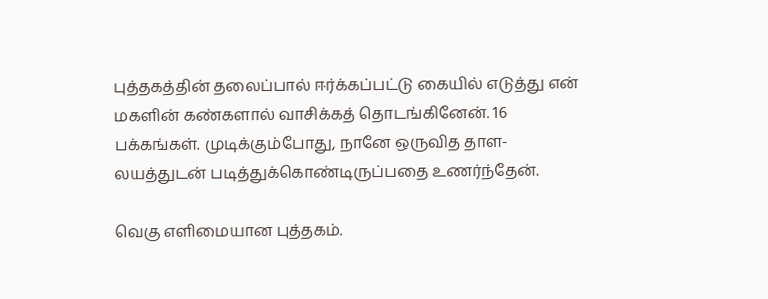புத்தகத்தின் தலைப்பால் ஈர்க்கப்பட்டு கையில் எடுத்து என் மகளின் கண்களால் வாசிக்கத் தொடங்கினேன். 16 பக்கங்கள். முடிக்கும்போது, நானே ஒருவித தாள-லயத்துடன் படித்துக்கொண்டிருப்பதை உணர்ந்தேன்.

வெகு எளிமையான புத்தகம்.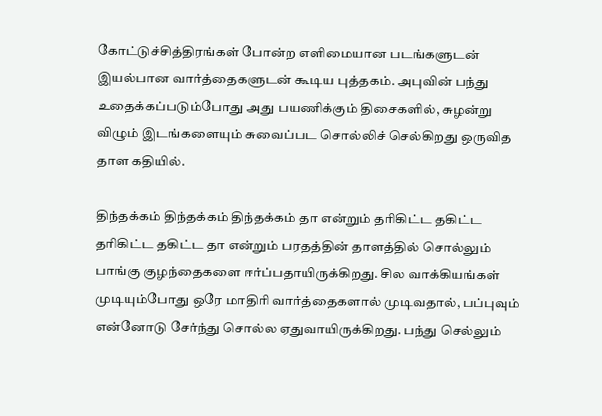கோட்டுச்சித்திரங்கள் போன்ற எளிமையான படங்களுடன் இயல்பான வார்த்தைகளுடன் கூடிய புத்தகம். அபுவின் பந்து உதைக்கப்படும்போது அது பயணிக்கும் திசைகளில், சுழன்று விழும் இடங்களையும் சுவைப்பட சொல்லிச் செல்கிறது ஒருவித தாள கதியில்.

திந்தக்கம் திந்தக்கம் திந்தக்கம் தா என்றும் தரிகிட்ட தகிட்ட தரிகிட்ட தகிட்ட தா என்றும் பரதத்தின் தாளத்தில் சொல்லும் பாங்கு குழந்தைகளை ஈர்ப்பதாயிருக்கிறது. சில வாக்கியங்கள் முடியும்போது ஒரே மாதிரி வார்த்தைகளால் முடிவதால், பப்புவும் என்னோடு சேர்ந்து சொல்ல ஏதுவாயிருக்கிறது. பந்து செல்லும்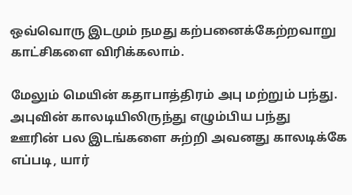ஒவ்வொரு இடமும் நமது கற்பனைக்கேற்றவாறு காட்சிகளை விரிக்கலாம்.

மேலும் மெயின் கதாபாத்திரம் அபு மற்றும் பந்து. அபுவின் காலடியிலிருந்து எழும்பிய பந்து
ஊரின் பல இடங்களை சுற்றி அவனது காலடிக்கே எப்படி, யார்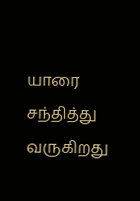யாரை சந்தித்து வருகிறது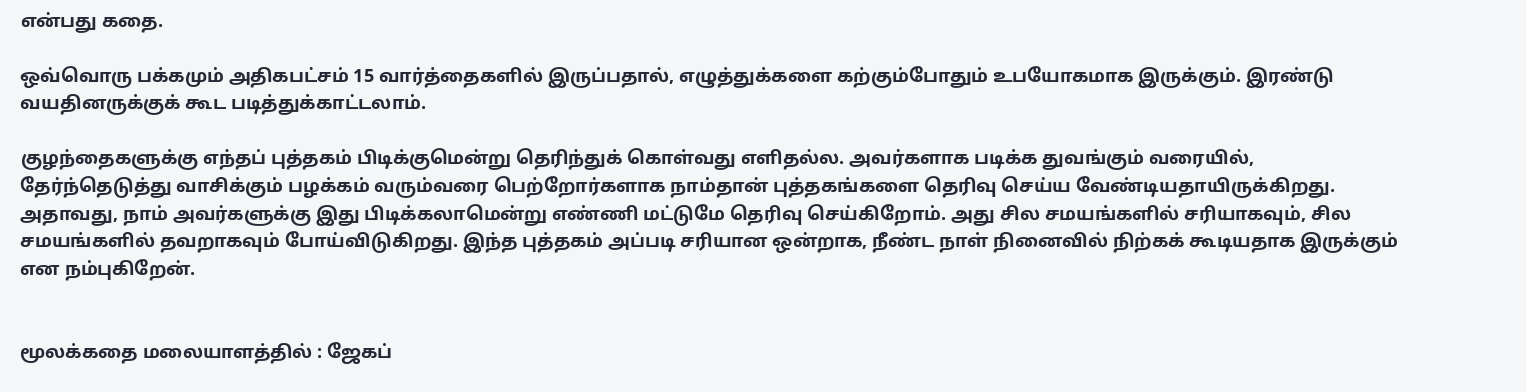என்பது கதை.

ஒவ்வொரு பக்கமும் அதிகபட்சம் 15 வார்த்தைகளில் இருப்பதால், எழுத்துக்களை கற்கும்போதும் உபயோகமாக இருக்கும். இரண்டு வயதினருக்குக் கூட படித்துக்காட்டலாம்.

குழந்தைகளுக்கு எந்தப் புத்தகம் பிடிக்குமென்று தெரிந்துக் கொள்வது எளிதல்ல. அவர்களாக படிக்க துவங்கும் வரையில், தேர்ந்தெடுத்து வாசிக்கும் பழக்கம் வரும்வரை பெற்றோர்களாக நாம்தான் புத்தகங்களை தெரிவு செய்ய வேண்டியதாயிருக்கிறது. அதாவது, நாம் அவர்களுக்கு இது பிடிக்கலாமென்று எண்ணி மட்டுமே தெரிவு செய்கிறோம். அது சில சமயங்களில் சரியாகவும், சில சமயங்களில் தவறாகவும் போய்விடுகிறது. இந்த புத்தகம் அப்படி சரியான ஒன்றாக, நீண்ட நாள் நினைவில் நிற்கக் கூடியதாக இருக்கும் என நம்புகிறேன்.


மூலக்கதை மலையாளத்தில் : ஜேகப்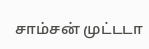சாம்சன் முட்டடா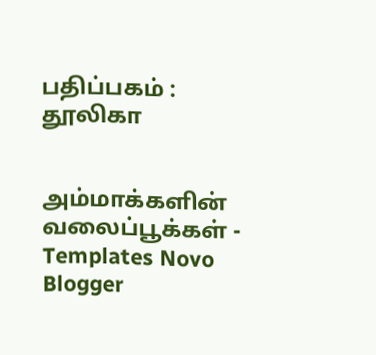பதிப்பகம் : தூலிகா


அம்மாக்களின் வலைப்பூக்கள் - Templates Novo Blogger